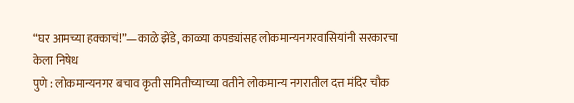“घर आमच्या हक्काचं!”—काळे झेंडे, काळ्या कपड्यांसह लोकमान्यनगरवासियांनी सरकारचा केला निषेध
पुणे : लोकमान्यनगर बचाव कृती समितीच्याच्या वतीने लोकमान्य नगरातील दत्त मंदिर चौक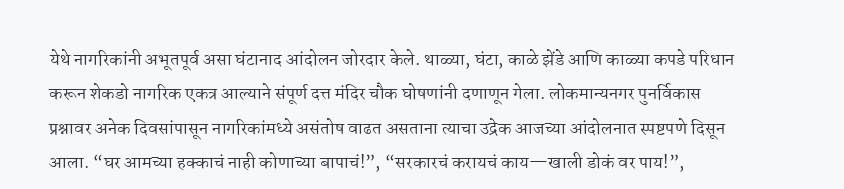येथे नागरिकांनी अभूतपूर्व असा घंटानाद आंदोलन जोरदार केले. थाळ्या, घंटा, काळे झेंडे आणि काळ्या कपडे परिधान करून शेकडो नागरिक एकत्र आल्याने संपूर्ण दत्त मंदिर चौक घोषणांनी दणाणून गेला. लोकमान्यनगर पुनर्विकास प्रश्नावर अनेक दिवसांपासून नागरिकांमध्ये असंतोष वाढत असताना त्याचा उद्रेक आजच्या आंदोलनात स्पष्टपणे दिसून आला. “घर आमच्या हक्काचं नाही कोणाच्या बापाचं!”, “सरकारचं करायचं काय—खाली डोकं वर पाय!”,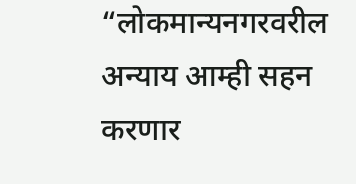“लोकमान्यनगरवरील अन्याय आम्ही सहन करणार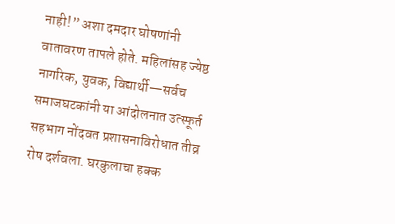नाही!” अशा दमदार घोषणांनी वातावरण तापले होते. महिलांसह ज्येष्ठ नागरिक, युवक, विद्यार्थी—सर्वच समाजघटकांनी या आंदोलनात उत्स्फूर्त सहभाग नोंदवत प्रशासनाविरोधात तीव्र रोष दर्शवला. घरकुलाचा हक्क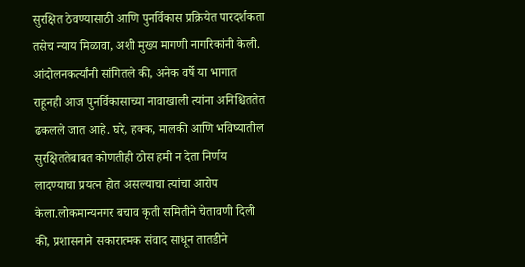सुरक्षित ठेवण्यासाठी आणि पुनर्विकास प्रक्रियेत पारदर्शकता तसेच न्याय मिळावा, अशी मुख्य मागणी नागरिकांनी केली. आंदोलनकर्त्यांनी सांगितले की, अनेक वर्षे या भागात राहूनही आज पुनर्विकासाच्या नावाखाली त्यांना अनिश्चिततेत ढकलले जात आहे. घरे, हक्क, मालकी आणि भविष्यातील सुरक्षिततेबाबत कोणतीही ठोस हमी न देता निर्णय लादण्याचा प्रयत्न होत असल्याचा त्यांचा आरोप केला.लोकमान्यनगर बचाव कृती समितीने चेतावणी दिली की, प्रशासनाने सकारात्मक संवाद साधून तातडीने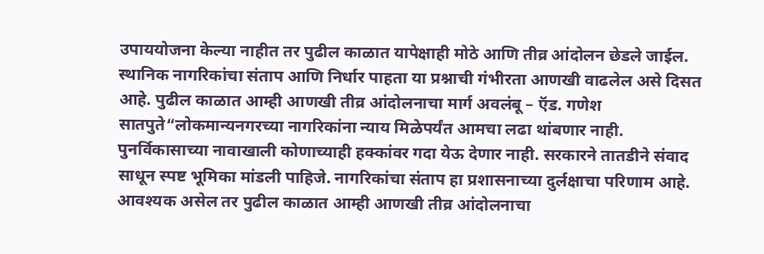उपाययोजना केल्या नाहीत तर पुढील काळात यापेक्षाही मोठे आणि तीव्र आंदोलन छेडले जाईल. स्थानिक नागरिकांचा संताप आणि निर्धार पाहता या प्रश्नाची गंभीरता आणखी वाढलेल असे दिसत आहे. पुढील काळात आम्ही आणखी तीव्र आंदोलनाचा मार्ग अवलंबू – ऍड. गणेश सातपुते“लोकमान्यनगरच्या नागरिकांना न्याय मिळेपर्यंत आमचा लढा थांबणार नाही. पुनर्विकासाच्या नावाखाली कोणाच्याही हक्कांवर गदा येऊ देणार नाही. सरकारने तातडीने संवाद साधून स्पष्ट भूमिका मांडली पाहिजे. नागरिकांचा संताप हा प्रशासनाच्या दुर्लक्षाचा परिणाम आहे. आवश्यक असेल तर पुढील काळात आम्ही आणखी तीव्र आंदोलनाचा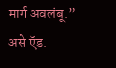मार्ग अवलंबू.” असे ऍड.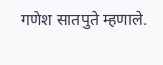गणेश सातपुते म्हणाले.